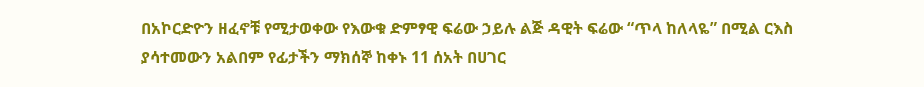በአኮርድዮን ዘፈኖቹ የሚታወቀው የእውቁ ድምፃዊ ፍሬው ኃይሉ ልጅ ዳዊት ፍሬው “ጥላ ከለላዬ” በሚል ርእስ ያሳተመውን አልበም የፊታችን ማክሰኞ ከቀኑ 11 ሰአት በሀገር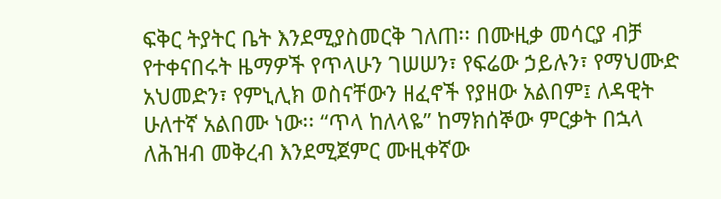ፍቅር ትያትር ቤት እንደሚያስመርቅ ገለጠ፡፡ በሙዚቃ መሳርያ ብቻ የተቀናበሩት ዜማዎች የጥላሁን ገሠሠን፣ የፍሬው ኃይሉን፣ የማህሙድ አህመድን፣ የምኒሊክ ወስናቸውን ዘፈኖች የያዘው አልበም፤ ለዳዊት ሁለተኛ አልበሙ ነው፡፡ “ጥላ ከለላዬ” ከማክሰኞው ምርቃት በኋላ ለሕዝብ መቅረብ እንደሚጀምር ሙዚቀኛው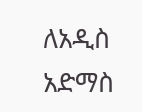ለአዲስ አድማስ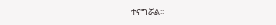ተናግሯል፡፡